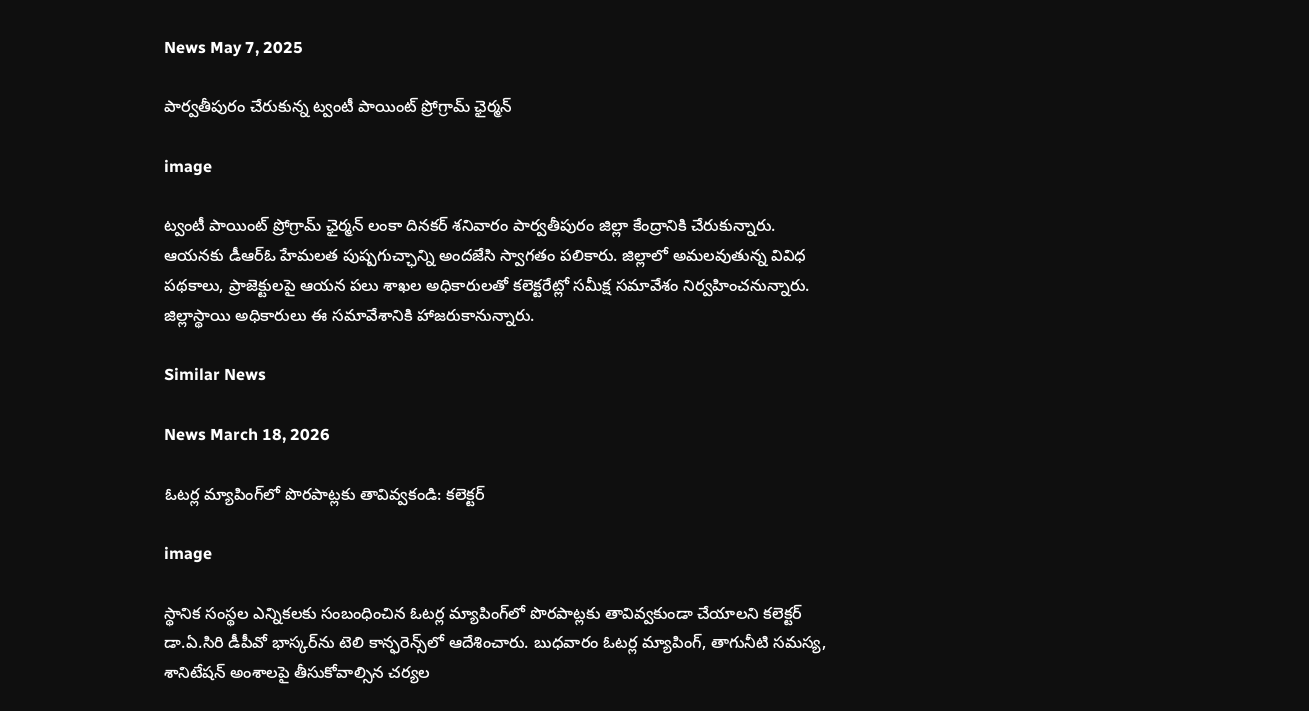News May 7, 2025

పార్వతీపురం చేరుకున్న ట్వంటీ పాయింట్ ప్రోగ్రామ్ ఛైర్మన్

image

ట్వంటీ పాయింట్ ప్రోగ్రామ్ ఛైర్మన్ లంకా దినకర్ శనివారం పార్వతీపురం జిల్లా కేంద్రానికి చేరుకున్నారు. ఆయనకు డీఆర్ఓ హేమలత పుష్పగుచ్ఛాన్ని అందజేసి స్వాగతం పలికారు. జిల్లాలో అమలవుతున్న వివిధ పథకాలు, ప్రాజెక్టులపై ఆయన పలు శాఖల అధికారులతో కలెక్టరేట్లో సమీక్ష సమావేశం నిర్వహించనున్నారు. జిల్లాస్థాయి అధికారులు ఈ సమావేశానికి హాజరుకానున్నారు.

Similar News

News March 18, 2026

ఓటర్ల మ్యాపింగ్‌లో పొరపాట్లకు తావివ్వకండి: కలెక్టర్

image

స్థానిక సంస్థల ఎన్నికలకు సంబంధించిన ఓటర్ల మ్యాపింగ్‌లో పొరపాట్లకు తావివ్వకుండా చేయాలని కలెక్టర్ డా.ఏ.సిరి డీపీవో భాస్కర్‌ను టెలి కాన్ఫరెన్స్‌లో ఆదేశించారు. బుధవారం ఓటర్ల మ్యాపింగ్, తాగునీటి సమస్య, శానిటేషన్ అంశాలపై తీసుకోవాల్సిన చర్యల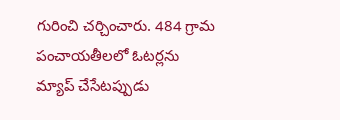గురించి చర్చించారు. 484 గ్రామ పంచాయతీలలో ఓటర్లను మ్యాప్ చేసేటప్పుడు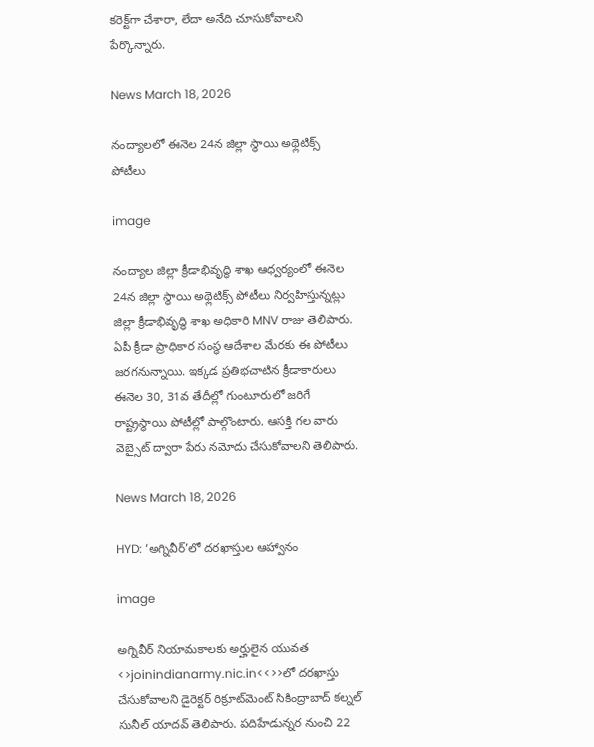కరెక్ట్‌గా చేశారా, లేదా అనేది చూసుకోవాలని పేర్కొన్నారు.

News March 18, 2026

నంద్యాలలో ఈనెల 24న జిల్లా స్థాయి అథ్లెటిక్స్ పోటీలు

image

నంద్యాల జిల్లా క్రీడాభివృద్ధి శాఖ ఆధ్వర్యంలో ఈనెల 24న జిల్లా స్థాయి అథ్లెటిక్స్ పోటీలు నిర్వహిస్తున్నట్లు జిల్లా క్రీడాభివృద్ధి శాఖ అధికారి MNV రాజు తెలిపారు. ఏపీ క్రీడా ప్రాధికార సంస్థ ఆదేశాల మేరకు ఈ పోటీలు జరగనున్నాయి. ఇక్కడ ప్రతిభచాటిన క్రీడాకారులు ఈనెల 30, 31వ తేదీల్లో గుంటూరులో జరిగే రాష్ట్రస్థాయి పోటీల్లో పాల్గొంటారు. ఆసక్తి గల వారు వెబ్సైట్ ద్వారా పేరు నమోదు చేసుకోవాలని తెలిపారు.

News March 18, 2026

HYD: ‘అగ్నివీర్‌’లో దరఖాస్తుల ఆహ్వానం

image

అగ్నివీర్ నియామకాలకు అర్హులైన యువత <>joinindianarmy.nic.in<<>>లో దరఖాస్తు చేసుకోవాలని డైరెక్టర్ రిక్రూట్‌మెంట్ సికింద్రాబాద్ కల్నల్ సునీల్ యాదవ్ తెలిపారు. పదిహేడున్నర నుంచి 22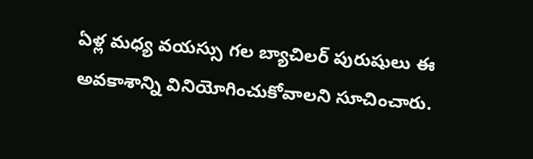ఏళ్ల మధ్య వయస్సు గల బ్యాచిలర్ పురుషులు ఈ అవకాశాన్ని వినియోగించుకోవాలని సూచించారు.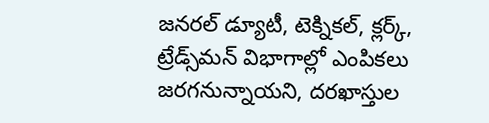జనరల్ డ్యూటీ, టెక్నికల్, క్లర్క్, ట్రేడ్స్‌మన్ విభాగాల్లో ఎంపికలు జరగనున్నాయని, దరఖాస్తుల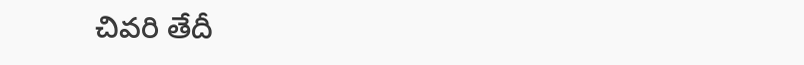చివరి తేదీ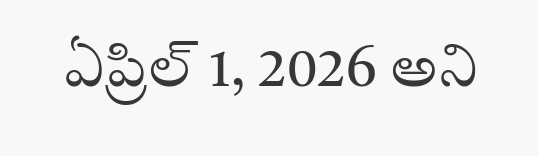ఏప్రిల్ 1, 2026 అని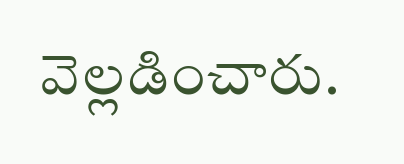వెల్లడించారు.